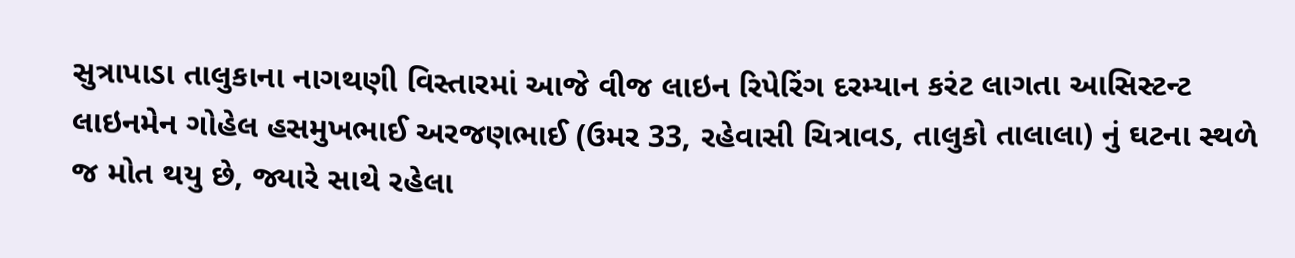સુત્રાપાડા તાલુકાના નાગથણી વિસ્તારમાં આજે વીજ લાઇન રિપેરિંગ દરમ્યાન કરંટ લાગતા આસિસ્ટન્ટ લાઇનમેન ગોહેલ હસમુખભાઈ અરજણભાઈ (ઉમર 33, રહેવાસી ચિત્રાવડ, તાલુકો તાલાલા) નું ઘટના સ્થળે જ મોત થયુ છે, જ્યારે સાથે રહેલા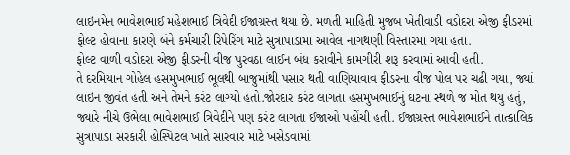લાઇનમેન ભાવેશભાઈ મહેશભાઈ ત્રિવેદી ઈજાગ્રસ્ત થયા છે. મળતી માહિતી મુજબ ખેતીવાડી વડોદરા એજી ફીડરમાં ફોલ્ટ હોવાના કારણે બંને કર્મચારી રિપેરિંગ માટે સુત્રાપાડામા આવેલ નાગથણી વિસ્તારમા ગયા હતા.
ફોલ્ટ વાળી વડોદરા એજી ફીડરની વીજ પુરવઠા લાઈન બંધ કરાવીને કામગીરી શરૂ કરવામાં આવી હતી.
તે દરમિયાન ગોહેલ હસમુખભાઈ ભૂલથી બાજુમાંથી પસાર થતી વાણિયાવાવ ફીડરના વીજ પોલ પર ચઢી ગયા, જ્યાં લાઇન જીવંત હતી અને તેમને કરંટ લાગ્યો હતો.જોરદાર કરંટ લાગતા હસમુખભાઈનું ઘટના સ્થળે જ મોત થયુ હતું, જ્યારે નીચે ઉભેલા ભાવેશભાઈ ત્રિવેદીને પણ કરંટ લાગતા ઈજાઓ પહોંચી હતી. ઈજાગ્રસ્ત ભાવેશભાઈને તાત્કાલિક સુત્રાપાડા સરકારી હોસ્પિટલ ખાતે સારવાર માટે ખસેડવામાં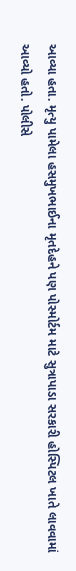આવ્યા હતા. મૃત્યુ પામેલા હસમુખભાઈના મૃતદેહને પણ પોસ્મોર્ટમ માટે સુત્રાપાડા સરકારી હોસ્પિટલ ખાતે લાવવામાં આવ્યો હતો. પોલીસે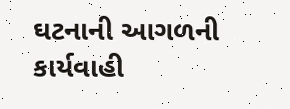ઘટનાની આગળની કાર્યવાહી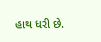હાથ ધરી છે.